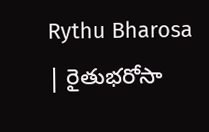Rythu Bharosa | రైతుభరోసా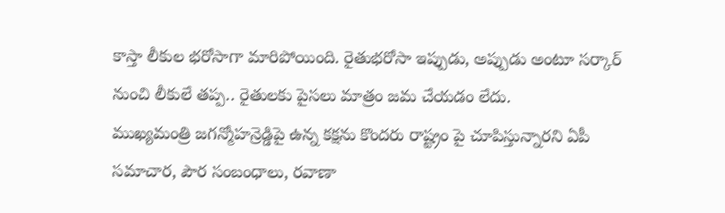కాస్తా లీకుల భరోసాగా మారిపోయింది. రైతుభరోసా ఇప్పుడు, అప్పుడు అంటూ సర్కార్ నుంచి లీకులే తప్ప.. రైతులకు పైసలు మాత్రం జమ చేయడం లేదు.
ముఖ్యమంత్రి జగన్మోహన్రెడ్డిపై ఉన్న కక్షను కొందరు రాష్ట్రం పై చూపిస్తున్నారని ఏపీ సమాచార, పౌర సంబంధాలు, రవాణా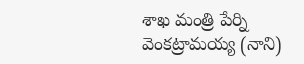శాఖ మంత్రి పేర్ని వెంకట్రామయ్య (నాని)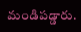మండిపడ్డారు.